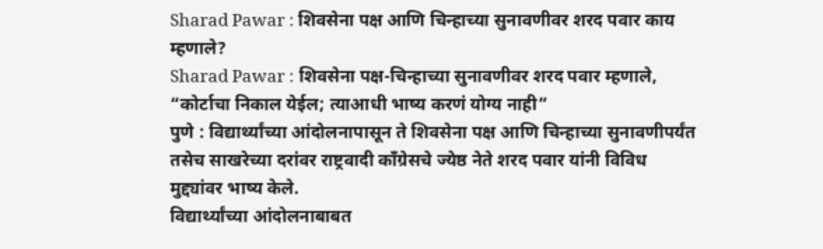Sharad Pawar : शिवसेना पक्ष आणि चिन्हाच्या सुनावणीवर शरद पवार काय म्हणाले?
Sharad Pawar : शिवसेना पक्ष-चिन्हाच्या सुनावणीवर शरद पवार म्हणाले, “कोर्टाचा निकाल येईल; त्याआधी भाष्य करणं योग्य नाही”
पुणे : विद्यार्थ्यांच्या आंदोलनापासून ते शिवसेना पक्ष आणि चिन्हाच्या सुनावणीपर्यंत तसेच साखरेच्या दरांवर राष्ट्रवादी काँग्रेसचे ज्येष्ठ नेते शरद पवार यांनी विविध मुद्द्यांवर भाष्य केले.
विद्यार्थ्यांच्या आंदोलनाबाबत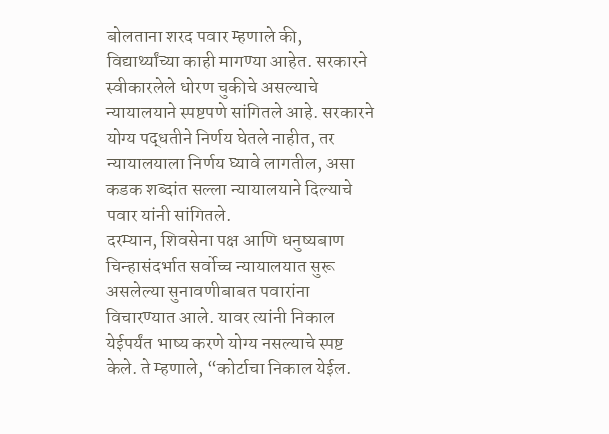बोलताना शरद पवार म्हणाले की, विद्यार्थ्यांच्या काही मागण्या आहेत. सरकारने स्वीकारलेले धोरण चुकीचे असल्याचे न्यायालयाने स्पष्टपणे सांगितले आहे. सरकारने योग्य पद्धतीने निर्णय घेतले नाहीत, तर न्यायालयाला निर्णय घ्यावे लागतील, असा कडक शब्दांत सल्ला न्यायालयाने दिल्याचे पवार यांनी सांगितले.
दरम्यान, शिवसेना पक्ष आणि धनुष्यबाण चिन्हासंदर्भात सर्वोच्च न्यायालयात सुरू असलेल्या सुनावणीबाबत पवारांना विचारण्यात आले. यावर त्यांनी निकाल येईपर्यंत भाष्य करणे योग्य नसल्याचे स्पष्ट केले. ते म्हणाले, “कोर्टाचा निकाल येईल.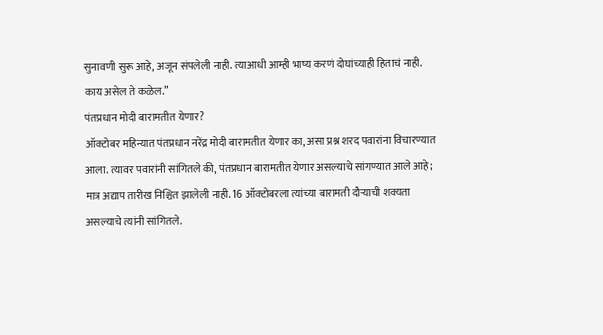सुनावणी सुरू आहे, अजून संपलेली नाही. त्याआधी आम्ही भाष्य करणं दोघांच्याही हिताचं नाही. काय असेल ते कळेल.”
पंतप्रधान मोदी बारामतीत येणार?
ऑक्टोबर महिन्यात पंतप्रधान नरेंद्र मोदी बारामतीत येणार का, असा प्रश्न शरद पवारांना विचारण्यात आला. त्यावर पवारांनी सांगितले की, पंतप्रधान बारामतीत येणार असल्याचे सांगण्यात आले आहे; मात्र अद्याप तारीख निश्चित झालेली नाही. 16 ऑक्टोबरला त्यांच्या बारामती दौऱ्याची शक्यता असल्याचे त्यांनी सांगितले.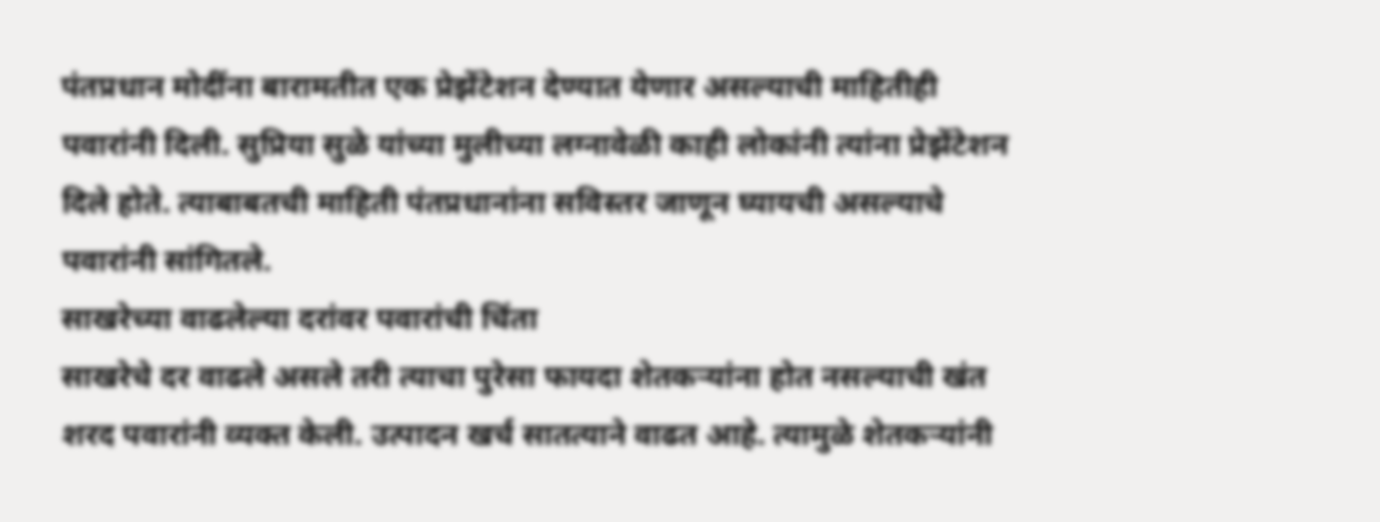पंतप्रधान मोदींना बारामतीत एक प्रेझेंटेशन देण्यात येणार असल्याची माहितीही पवारांनी दिली. सुप्रिया सुळे यांच्या मुलीच्या लग्नावेळी काही लोकांनी त्यांना प्रेझेंटेशन दिले होते. त्याबाबतची माहिती पंतप्रधानांना सविस्तर जाणून घ्यायची असल्याचे पवारांनी सांगितले.
साखरेच्या वाढलेल्या दरांवर पवारांची चिंता
साखरेचे दर वाढले असले तरी त्याचा पुरेसा फायदा शेतकऱ्यांना होत नसल्याची खंत शरद पवारांनी व्यक्त केली. उत्पादन खर्च सातत्याने वाढत आहे. त्यामुळे शेतकऱ्यांनी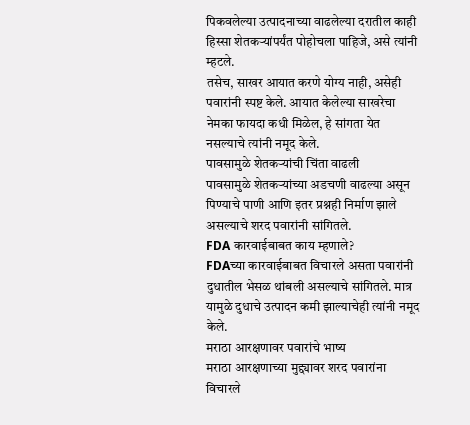पिकवलेल्या उत्पादनाच्या वाढलेल्या दरातील काही हिस्सा शेतकऱ्यांपर्यंत पोहोचला पाहिजे, असे त्यांनी म्हटले.
तसेच, साखर आयात करणे योग्य नाही, असेही पवारांनी स्पष्ट केले. आयात केलेल्या साखरेचा नेमका फायदा कधी मिळेल, हे सांगता येत नसल्याचे त्यांनी नमूद केले.
पावसामुळे शेतकऱ्यांची चिंता वाढली
पावसामुळे शेतकऱ्यांच्या अडचणी वाढल्या असून पिण्याचे पाणी आणि इतर प्रश्नही निर्माण झाले असल्याचे शरद पवारांनी सांगितले.
FDA कारवाईबाबत काय म्हणाले?
FDAच्या कारवाईबाबत विचारले असता पवारांनी दुधातील भेसळ थांबली असल्याचे सांगितले. मात्र यामुळे दुधाचे उत्पादन कमी झाल्याचेही त्यांनी नमूद केले.
मराठा आरक्षणावर पवारांचे भाष्य
मराठा आरक्षणाच्या मुद्द्यावर शरद पवारांना विचारले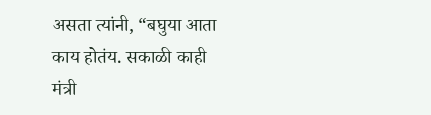असता त्यांनी, “बघुया आता काय होतंय. सकाळी काही मंत्री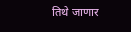तिथे जाणार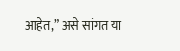आहेत,” असे सांगत या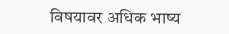विषयावर अधिक भाष्य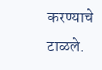करण्याचे टाळले.